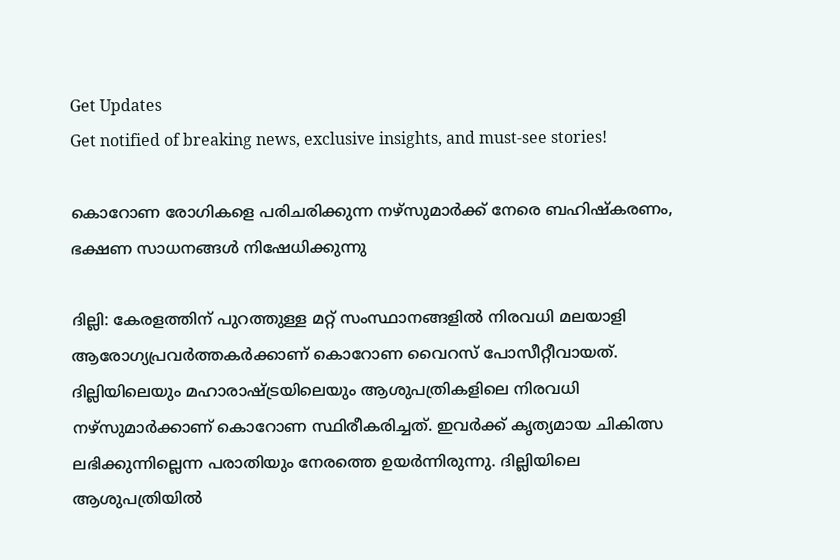Get Updates
Get notified of breaking news, exclusive insights, and must-see stories!

കൊറോണ രോഗികളെ പരിചരിക്കുന്ന നഴ്‌സുമാര്‍ക്ക് നേരെ ബഹിഷ്‌കരണം, ഭക്ഷണ സാധനങ്ങള്‍ നിഷേധിക്കുന്നു

ദില്ലി: കേരളത്തിന് പുറത്തുള്ള മറ്റ് സംസ്ഥാനങ്ങളില്‍ നിരവധി മലയാളി ആരോഗ്യപ്രവര്‍ത്തകര്‍ക്കാണ് കൊറോണ വൈറസ് പോസീറ്റീവായത്. ദില്ലിയിലെയും മഹാരാഷ്ട്രയിലെയും ആശുപത്രികളിലെ നിരവധി നഴ്‌സുമാര്‍ക്കാണ് കൊറോണ സ്ഥിരീകരിച്ചത്. ഇവര്‍ക്ക് കൃത്യമായ ചികിത്സ ലഭിക്കുന്നില്ലെന്ന പരാതിയും നേരത്തെ ഉയര്‍ന്നിരുന്നു. ദില്ലിയിലെ ആശുപത്രിയില്‍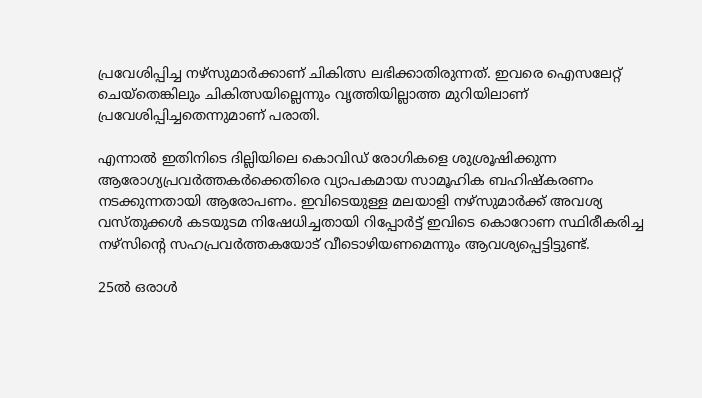പ്രവേശിപ്പിച്ച നഴ്‌സുമാര്‍ക്കാണ് ചികിത്സ ലഭിക്കാതിരുന്നത്. ഇവരെ ഐസലേറ്റ് ചെയ്‌തെങ്കിലും ചികിത്സയില്ലെന്നും വൃത്തിയില്ലാത്ത മുറിയിലാണ് പ്രവേശിപ്പിച്ചതെന്നുമാണ് പരാതി.

എന്നാല്‍ ഇതിനിടെ ദില്ലിയിലെ കൊവിഡ് രോഗികളെ ശുശ്രൂഷിക്കുന്ന ആരോഗ്യപ്രവര്‍ത്തകര്‍ക്കെതിരെ വ്യാപകമായ സാമൂഹിക ബഹിഷ്‌കരണം നടക്കുന്നതായി ആരോപണം. ഇവിടെയുള്ള മലയാളി നഴ്‌സുമാര്‍ക്ക് അവശ്യ വസ്തുക്കള്‍ കടയുടമ നിഷേധിച്ചതായി റിപ്പോര്‍ട്ട് ഇവിടെ കൊറോണ സ്ഥിരീകരിച്ച നഴ്‌സിന്റെ സഹപ്രവര്‍ത്തകയോട് വീടൊഴിയണമെന്നും ആവശ്യപ്പെട്ടിട്ടുണ്ട്.

25ല്‍ ഒരാള്‍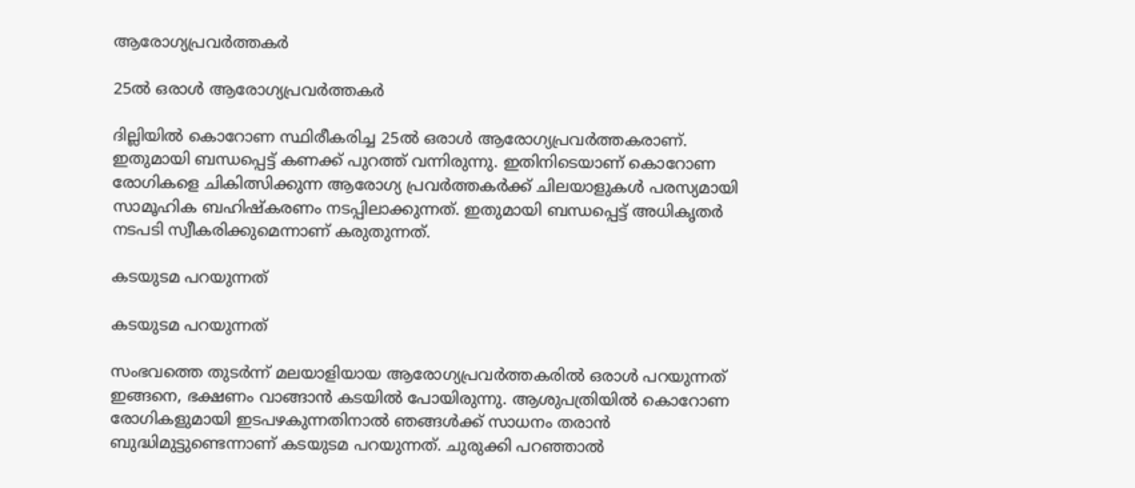ആരോഗ്യപ്രവര്‍ത്തകര്‍

25ല്‍ ഒരാള്‍ ആരോഗ്യപ്രവര്‍ത്തകര്‍

ദില്ലിയില്‍ കൊറോണ സ്ഥിരീകരിച്ച 25ല്‍ ഒരാള്‍ ആരോഗ്യപ്രവര്‍ത്തകരാണ്. ഇതുമായി ബന്ധപ്പെട്ട് കണക്ക് പുറത്ത് വന്നിരുന്നു. ഇതിനിടെയാണ് കൊറോണ രോഗികളെ ചികിത്സിക്കുന്ന ആരോഗ്യ പ്രവര്‍ത്തകര്‍ക്ക് ചിലയാളുകള്‍ പരസ്യമായി സാമൂഹിക ബഹിഷ്‌കരണം നടപ്പിലാക്കുന്നത്. ഇതുമായി ബന്ധപ്പെട്ട് അധികൃതര്‍ നടപടി സ്വീകരിക്കുമെന്നാണ് കരുതുന്നത്.

കടയുടമ പറയുന്നത്

കടയുടമ പറയുന്നത്

സംഭവത്തെ തുടര്‍ന്ന് മലയാളിയായ ആരോഗ്യപ്രവര്‍ത്തകരില്‍ ഒരാള്‍ പറയുന്നത് ഇങ്ങനെ, ഭക്ഷണം വാങ്ങാന്‍ കടയില്‍ പോയിരുന്നു. ആശുപത്രിയില്‍ കൊറോണ രോഗികളുമായി ഇടപഴകുന്നതിനാല്‍ ഞങ്ങള്‍ക്ക് സാധനം തരാന്‍ ബുദ്ധിമുട്ടുണ്ടെന്നാണ് കടയുടമ പറയുന്നത്. ചുരുക്കി പറഞ്ഞാല്‍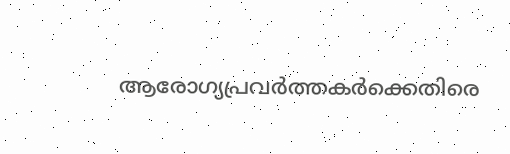ആരോഗ്യപ്രവര്‍ത്തകര്‍ക്കെതിരെ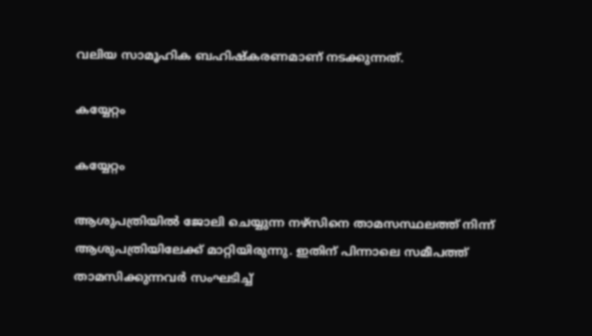വലിയ സാമൂഹിക ബഹിഷ്‌കരണമാണ് നടക്കുന്നത്.

കയ്യേറ്റം

കയ്യേറ്റം

ആശുപത്രിയില്‍ ജോലി ചെയ്യുന്ന നഴ്‌സിനെ താമസസ്ഥലത്ത് നിന്ന് ആശുപത്രിയിലേക്ക് മാറ്റിയിരുന്നു. ഇതിന് പിന്നാലെ സമീപത്ത് താമസിക്കുന്നവര്‍ സംഘടിച്ച്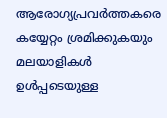ആരോഗ്യപ്രവര്‍ത്തകരെ കയ്യേറ്റം ശ്രമിക്കുകയും മലയാളികള്‍ ഉള്‍പ്പടെയുള്ള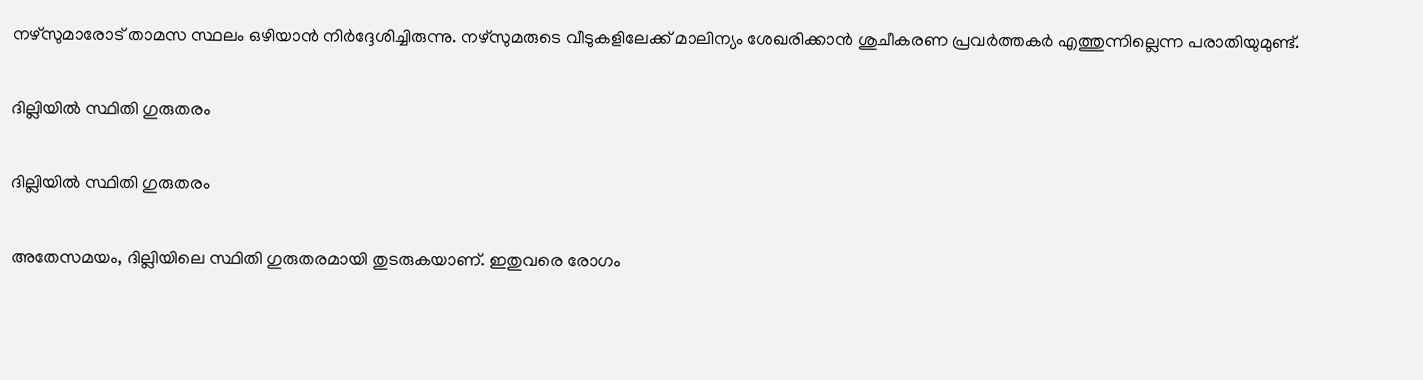നഴ്‌സുമാരോട് താമസ സ്ഥലം ഒഴിയാന്‍ നിര്‍ദ്ദേശിച്ചിരുന്നു. നഴ്‌സുമരുടെ വീടുകളിലേക്ക് മാലിന്യം ശേഖരിക്കാന്‍ ശുചീകരണ പ്രവര്‍ത്തകര്‍ എത്തുന്നില്ലെന്ന പരാതിയുമുണ്ട്.

ദില്ലിയില്‍ സ്ഥിതി ഗുരുതരം

ദില്ലിയില്‍ സ്ഥിതി ഗുരുതരം

അതേസമയം, ദില്ലിയിലെ സ്ഥിതി ഗുരുതരമായി തുടരുകയാണ്. ഇതുവരെ രോഗം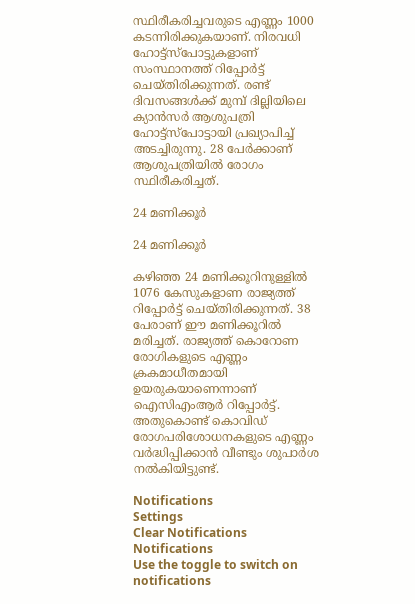സ്ഥിരീകരിച്ചവരുടെ എണ്ണം 1000 കടന്നിരിക്കുകയാണ്. നിരവധി ഹോട്ട്‌സ്‌പോട്ടുകളാണ് സംസ്ഥാനത്ത് റിപ്പോര്‍ട്ട് ചെയ്തിരിക്കുന്നത്. രണ്ട് ദിവസങ്ങള്‍ക്ക് മുമ്പ് ദില്ലിയിലെ ക്യാന്‍സര്‍ ആശുപത്രി ഹോട്ട്‌സ്‌പോട്ടായി പ്രഖ്യാപിച്ച് അടച്ചിരുന്നു. 28 പേര്‍ക്കാണ് ആശുപത്രിയില്‍ രോഗം സ്ഥിരീകരിച്ചത്.

24 മണിക്കൂര്‍

24 മണിക്കൂര്‍

കഴിഞ്ഞ 24 മണിക്കൂറിനുള്ളില്‍ 1076 കേസുകളാണ രാജ്യത്ത് റിപ്പോര്‍ട്ട് ചെയ്തിരിക്കുന്നത്. 38 പേരാണ് ഈ മണിക്കൂറില്‍ മരിച്ചത്. രാജ്യത്ത് കൊറോണ രോഗികളുടെ എണ്ണം ക്രകമാധീതമായി ഉയരുകയാണെന്നാണ് ഐസിഎംആര്‍ റിപ്പോര്‍ട്ട്. അതുകൊണ്ട് കൊവിഡ് രോഗപരിശോധനകളുടെ എണ്ണം വര്‍ദ്ധിപ്പിക്കാന്‍ വീണ്ടും ശുപാര്‍ശ നല്‍കിയിട്ടുണ്ട്.

Notifications
Settings
Clear Notifications
Notifications
Use the toggle to switch on notifications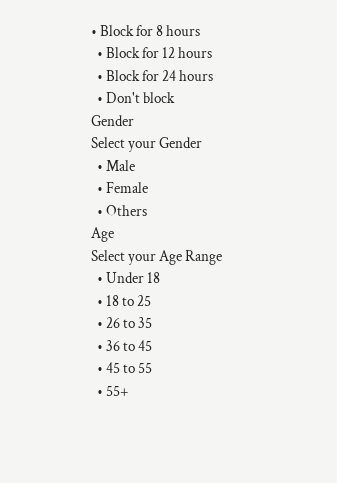• Block for 8 hours
  • Block for 12 hours
  • Block for 24 hours
  • Don't block
Gender
Select your Gender
  • Male
  • Female
  • Others
Age
Select your Age Range
  • Under 18
  • 18 to 25
  • 26 to 35
  • 36 to 45
  • 45 to 55
  • 55+